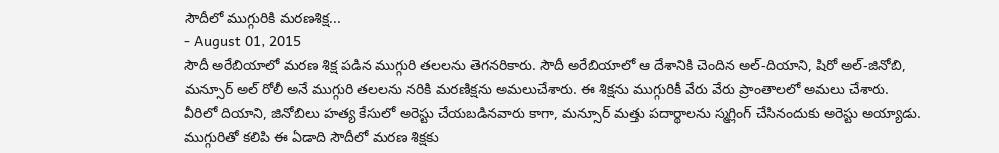సౌదీలో ముగ్గురికి మరణశిక్ష...
- August 01, 2015
సౌదీ అరేబియాలో మరణ శిక్ష పడిన ముగ్గురి తలలను తెగనరికారు. సౌదీ అరేబియాలో ఆ దేశానికి చెందిన అల్-దియాని, షిరో అల్-జినోబి, మన్సూర్ అల్ రోలీ అనే ముగ్గురి తలలను నరికి మరణిక్షను అమలుచేశారు. ఈ శిక్షను ముగ్గురికీ వేరు వేరు ప్రాంతాలలో అమలు చేశారు. వీరిలో దియాని, జినోబిలు హత్య కేసులో అరెస్టు చేయబడినవారు కాగా, మన్సూర్ మత్తు పదార్థాలను స్మగ్లింగ్ చేసినందుకు అరెస్టు అయ్యాడు. ముగ్గురితో కలిపి ఈ ఏడాది సౌదీలో మరణ శిక్షకు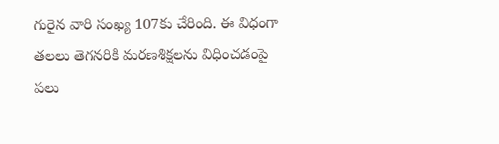గురైన వారి సంఖ్య 107కు చేరింది. ఈ విధంగా తలలు తెగనరికి మరణశిక్షలను విధించడంపై పలు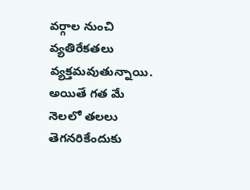వర్గాల నుంచి వ్యతిరేకతలు వ్యక్తమవుతున్నాయి. అయితే గత మే నెలలో తలలు తెగనరికేందుకు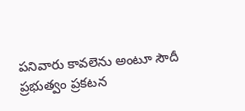పనివారు కావలెను అంటూ సౌదీ ప్రభుత్వం ప్రకటన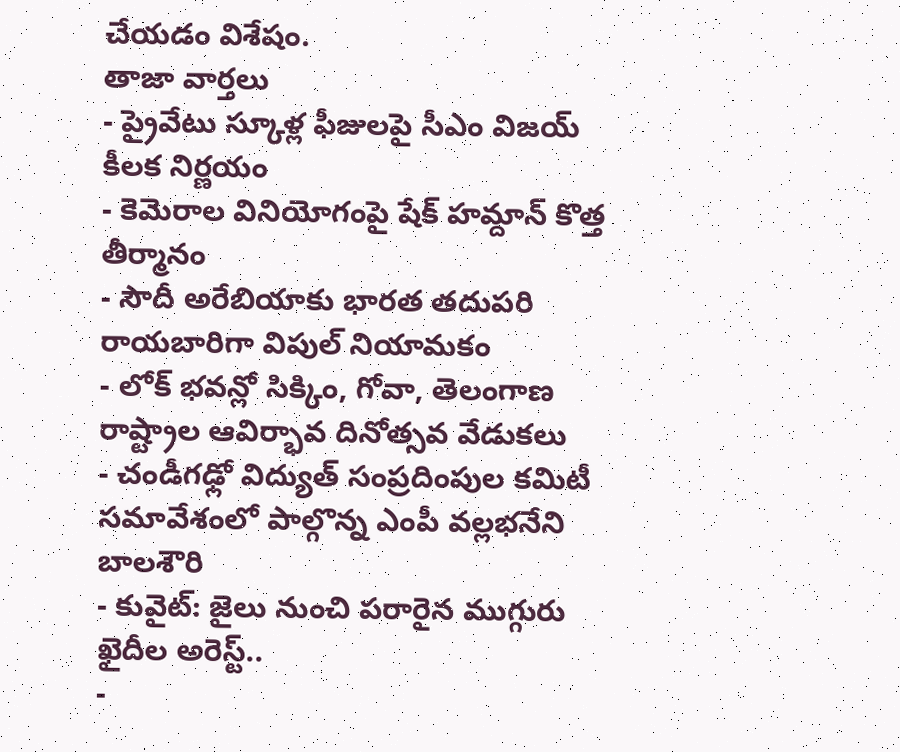చేయడం విశేషం.
తాజా వార్తలు
- ప్రైవేటు స్కూళ్ల ఫీజులపై సీఎం విజయ్ కీలక నిర్ణయం
- కెమెరాల వినియోగంపై షేక్ హమ్దాన్ కొత్త తీర్మానం
- సౌదీ అరేబియాకు భారత తదుపరి రాయబారిగా విపుల్ నియామకం
- లోక్ భవన్లో సిక్కిం, గోవా, తెలంగాణ రాష్ట్రాల ఆవిర్భావ దినోత్సవ వేడుకలు
- చండీగఢ్లో విద్యుత్ సంప్రదింపుల కమిటీ సమావేశంలో పాల్గొన్న ఎంపీ వల్లభనేని బాలశౌరి
- కువైట్: జైలు నుంచి పరారైన ముగ్గురు ఖైదీల అరెస్ట్..
-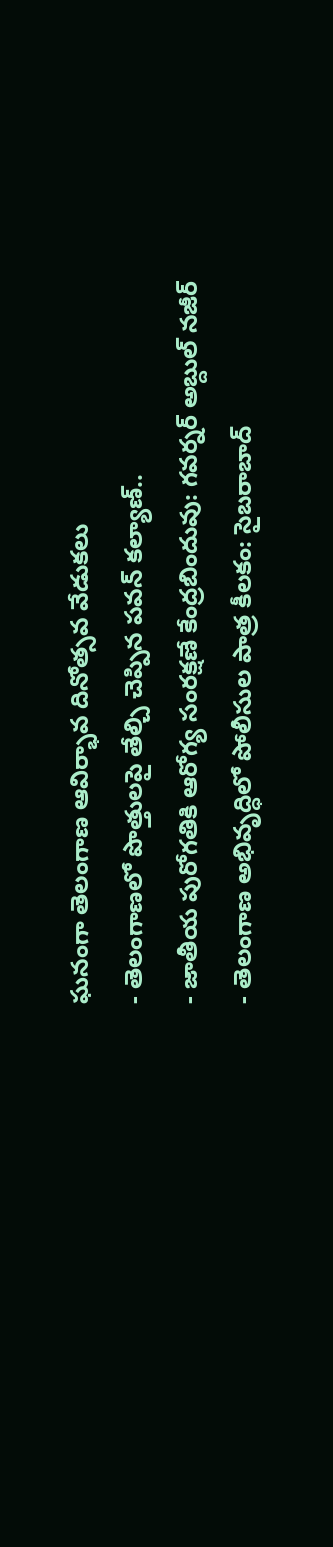ఘనంగా తెలంగాణ ఆవిర్భావ దినోత్సవ వేడుకలు
- తెలంగాణలో పొత్తులపై తేల్చి చెప్పిన పవన్ కల్యాణ్..
- జాతీయ పురోగతికి ఆరోగ్య సంరక్షణే కేంద్రబిందువు: గవర్నర్ అబ్దుల్ నజీర్
- తెలంగాణ అభివృద్ధిలో పోలీసుల పాత్ర కీలకం: సైబరాబాద్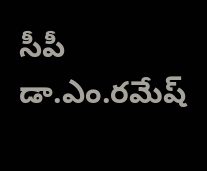సీపీ డా.ఎం.రమేష్